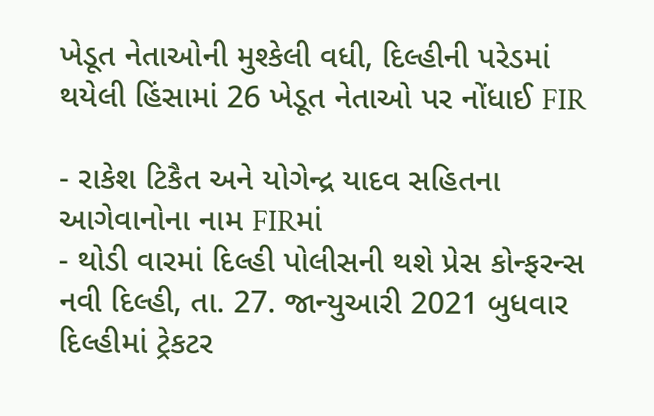ખેડૂત નેતાઓની મુશ્કેલી વધી, દિલ્હીની પરેડમાં થયેલી હિંસામાં 26 ખેડૂત નેતાઓ પર નોંધાઈ FIR

- રાકેશ ટિકૈત અને યોગેન્દ્ર યાદવ સહિતના આગેવાનોના નામ FIRમાં
- થોડી વારમાં દિલ્હી પોલીસની થશે પ્રેસ કોન્ફરન્સ
નવી દિલ્હી, તા. 27. જાન્યુઆરી 2021 બુધવાર
દિલ્હીમાં ટ્રેકટર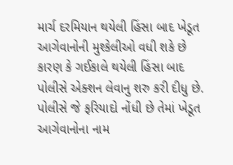માર્ચ દરમિયાન થયેલી હિંસા બાદ ખેડૂત આગેવાનોની મુશ્કેલીઓ વધી શકે છે કારણ કે ગઈકાલે થયેલી હિંસા બાદ પોલીસે એક્શન લેવાનુ શરુ કરી દીધુ છે.
પોલીસે જે ફરિયાદો નોંધી છે તેમાં ખેડૂત આગેવાનોના નામ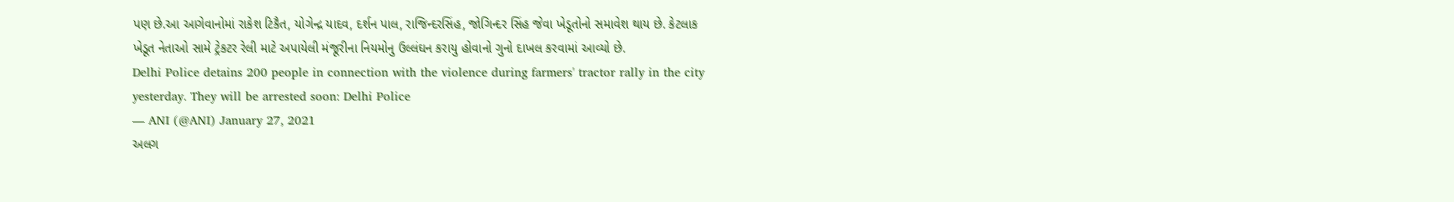પણ છે.આ આગેવાનોમાં રાકેશ ટિકૈત, યોગેન્દ્ર યાદવ, દર્શન પાલ, રાજિન્દરસિંહ, જોગિન્દર સિંહ જેવા ખેડૂતોનો સમાવેશ થાય છે. કેટલાક ખેડૂત નેતાઓ સામે ટ્રેકટર રેલી માટે અપાયેલી મંજૂરીના નિયમોનુ ઉલ્લંઘન કરાયુ હોવાનો ગુનો દાખલ કરવામાં આવ્યો છે.
Delhi Police detains 200 people in connection with the violence during farmers' tractor rally in the city yesterday. They will be arrested soon: Delhi Police
— ANI (@ANI) January 27, 2021
અલગ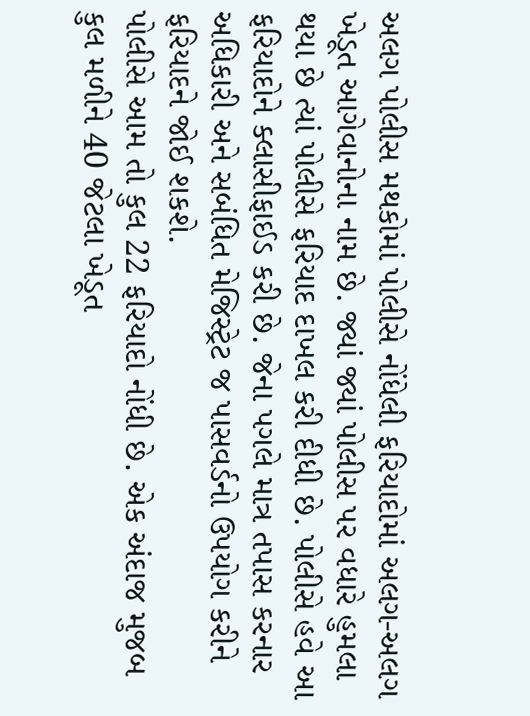અલગ પોલીસ મથકોમાં પોલીસે નોંધેલી ફરિયાદોમાં અલગ-અલગ ખેડૂત આગેવાનોના નામ છે. જ્યાં જ્યાં પોલીસ પર વધારે હુમલા થયા છે ત્યાં પોલીસે ફરિયાદ દાખલ કરી દીધી છે. પોલીસે હવે આ ફરિયાદોને ક્લાસીફાઈડ કરી છે. જેના પગલે માત્ર તપાસ કરનાર અધિકારી અને સબંધિત મેજિસ્ટ્રેટ જ પાસવર્ડનો ઉપયોગ કરીને ફરિયાદને જોઈ શકશે.
પોલીસે આમ તો કુલ 22 ફરિયાદો નોંધી છે. એક અંદાજ મુજબ કુલ મળીને 40 જેટલા ખેડૂત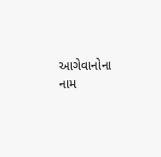આગેવાનોના નામ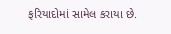ફરિયાદોમાં સામેલ કરાયા છે.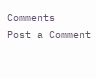Comments
Post a Comment